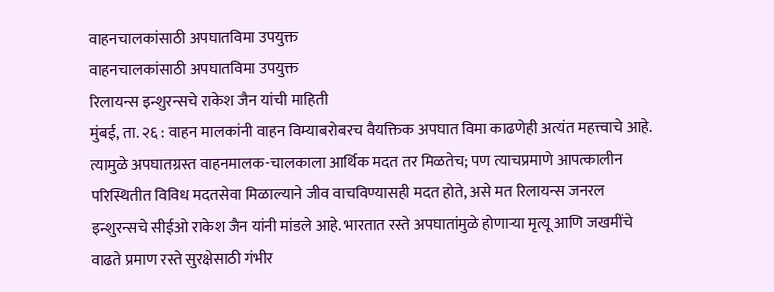वाहनचालकांसाठी अपघातविमा उपयुक्त
वाहनचालकांसाठी अपघातविमा उपयुक्त
रिलायन्स इन्शुरन्सचे राकेश जैन यांची माहिती
मुंबई, ता. २६ : वाहन मालकांनी वाहन विम्याबरोबरच वैयक्तिक अपघात विमा काढणेही अत्यंत महत्त्वाचे आहे. त्यामुळे अपघातग्रस्त वाहनमालक-चालकाला आर्थिक मदत तर मिळतेच; पण त्याचप्रमाणे आपत्कालीन परिस्थितीत विविध मदतसेवा मिळाल्याने जीव वाचविण्यासही मदत होते, असे मत रिलायन्स जनरल इन्शुरन्सचे सीईओ राकेश जैन यांनी मांडले आहे. भारतात रस्ते अपघातांमुळे होणाऱ्या मृत्यू आणि जखमींचे वाढते प्रमाण रस्ते सुरक्षेसाठी गंभीर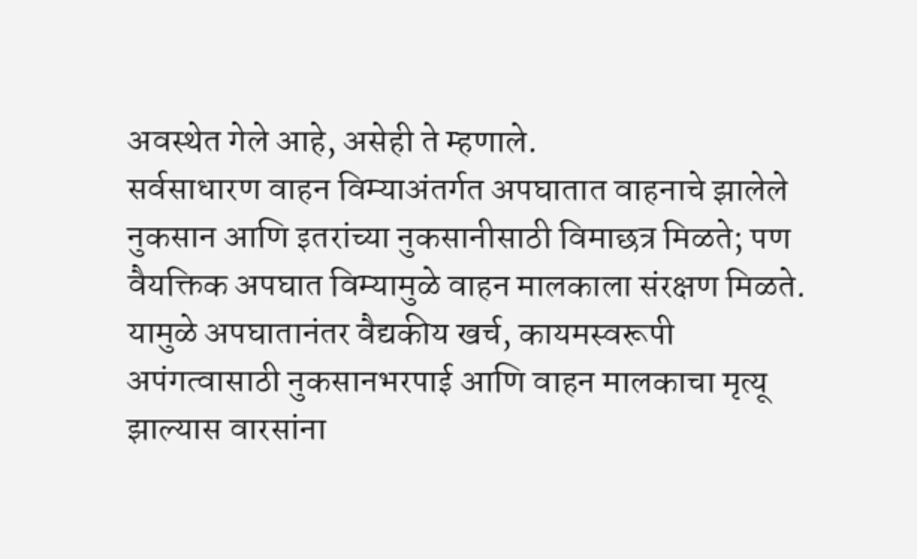अवस्थेत गेले आहे, असेही ते म्हणाले.
सर्वसाधारण वाहन विम्याअंतर्गत अपघातात वाहनाचे झालेले नुकसान आणि इतरांच्या नुकसानीसाठी विमाछत्र मिळते; पण वैयक्तिक अपघात विम्यामुळे वाहन मालकाला संरक्षण मिळते. यामुळे अपघातानंतर वैद्यकीय खर्च, कायमस्वरूपी अपंगत्वासाठी नुकसानभरपाई आणि वाहन मालकाचा मृत्यू झाल्यास वारसांना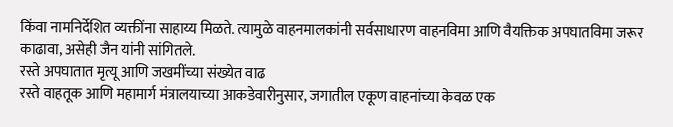किंवा नामनिर्देशित व्यक्तींना साहाय्य मिळते. त्यामुळे वाहनमालकांनी सर्वसाधारण वाहनविमा आणि वैयक्तिक अपघातविमा जरूर काढावा, असेही जैन यांनी सांगितले.
रस्ते अपघातात मृत्यू आणि जखमींच्या संख्येत वाढ
रस्ते वाहतूक आणि महामार्ग मंत्रालयाच्या आकडेवारीनुसार, जगातील एकूण वाहनांच्या केवळ एक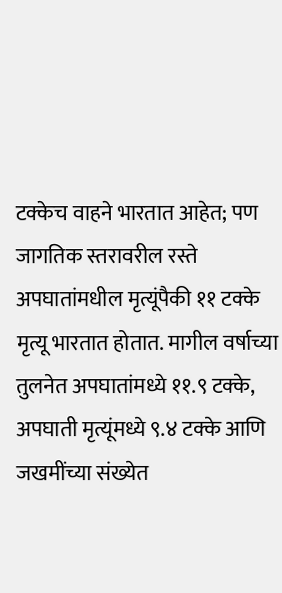टक्केच वाहने भारतात आहेत; पण जागतिक स्तरावरील रस्ते अपघातांमधील मृत्यूंपैकी ११ टक्के मृत्यू भारतात होतात. मागील वर्षाच्या तुलनेत अपघातांमध्ये ११.९ टक्के, अपघाती मृत्यूंमध्ये ९.४ टक्के आणि जखमींच्या संख्येत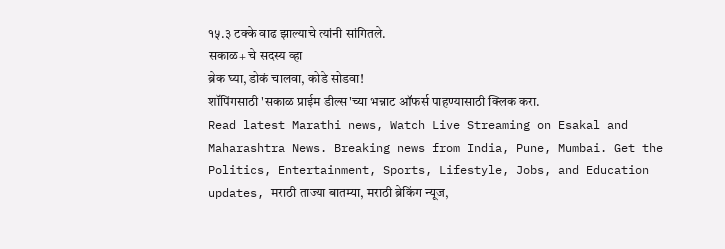१५.३ टक्के वाढ झाल्याचे त्यांनी सांगितले.
सकाळ+ चे सदस्य व्हा
ब्रेक घ्या, डोकं चालवा, कोडे सोडवा!
शॉपिंगसाठी 'सकाळ प्राईम डील्स'च्या भन्नाट ऑफर्स पाहण्यासाठी क्लिक करा.
Read latest Marathi news, Watch Live Streaming on Esakal and Maharashtra News. Breaking news from India, Pune, Mumbai. Get the Politics, Entertainment, Sports, Lifestyle, Jobs, and Education updates, मराठी ताज्या बातम्या, मराठी ब्रेकिंग न्यूज,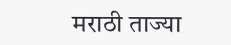मराठी ताज्या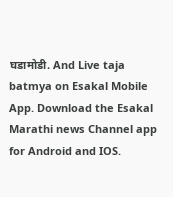घडामोडी. And Live taja batmya on Esakal Mobile App. Download the Esakal Marathi news Channel app for Android and IOS.